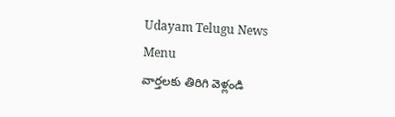Udayam Telugu News
Menu
వార్తలకు తిరిగి వెళ్లండి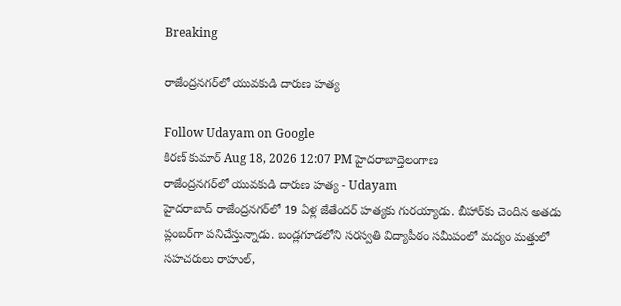Breaking

రాజేంద్రనగర్‌లో యువకుడి దారుణ హత్య

Follow Udayam on Google
కిరణ్ కుమార్ Aug 18, 2026 12:07 PM హైదరాబాద్తెలంగాణ
రాజేంద్రనగర్‌లో యువకుడి దారుణ హత్య - Udayam
హైదరాబాద్ రాజేంద్రనగర్‌లో 19 ఏళ్ల జేతేందర్ హత్యకు గురయ్యాడు. బీహార్‌కు చెందిన అతడు ప్లంబర్‌గా పనిచేస్తున్నాడు. బండ్లగూడలోని సరస్వతి విద్యాపీఠం సమీపంలో మద్యం మత్తులో సహచరులు రాహుల్,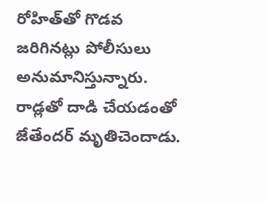రోహిత్‌తో గొడవ జరిగినట్లు పోలీసులు అనుమానిస్తున్నారు. రాడ్లతో దాడి చేయడంతో జేతేందర్ మృతిచెందాడు.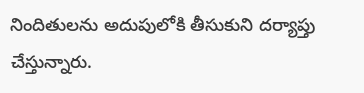నిందితులను అదుపులోకి తీసుకుని దర్యాప్తు చేస్తున్నారు.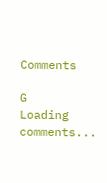Comments

G
Loading comments...